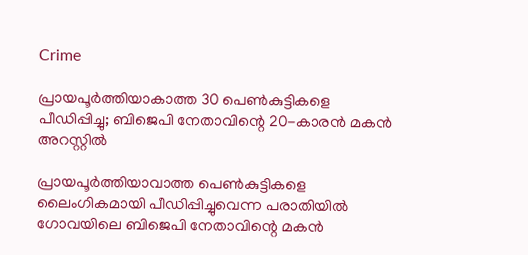Crime

പ്രായപൂർത്തിയാകാത്ത 30 പെൺകുട്ടികളെ പീഡിപ്പിച്ചു; ബിജെപി നേതാവിന്റെ 20-കാരൻ മകൻ അറസ്റ്റിൽ

പ്രായപൂര്‍ത്തിയാവാത്ത പെണ്‍കുട്ടികളെ ലൈംഗികമായി പീഡിപ്പിച്ചുവെന്ന പരാതിയില്‍ ഗോവയിലെ ബിജെപി നേതാവിന്റെ മകന്‍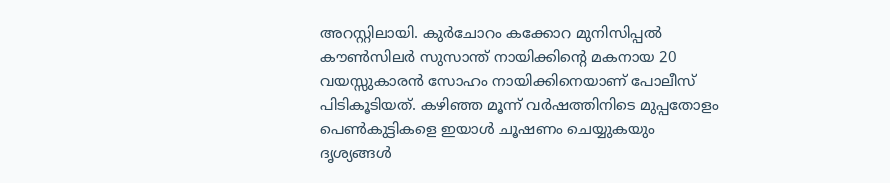അറസ്റ്റിലായി. കുർചോറം കക്കോറ മുനിസിപ്പൽ കൗൺസിലര്‍ സുസാന്ത് നായിക്കിന്റെ മകനായ 20 വയസ്സുകാരൻ സോഹം നായിക്കിനെയാണ് പോലീസ് പിടികൂടിയത്. കഴിഞ്ഞ മൂന്ന് വർഷത്തിനിടെ മുപ്പതോളം പെൺകുട്ടികളെ ഇയാൾ ചൂഷണം ചെയ്യുകയും ദൃശ്യങ്ങൾ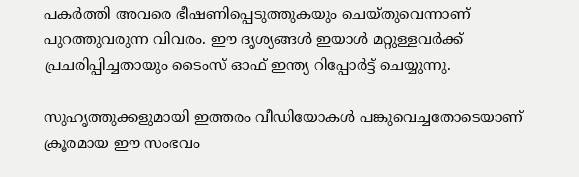പകർത്തി അവരെ ഭീഷണിപ്പെടുത്തുകയും ചെയ്തുവെന്നാണ് പുറത്തുവരുന്ന വിവരം. ഈ ദൃശ്യങ്ങൾ ഇയാൾ മറ്റുള്ളവർക്ക് പ്രചരിപ്പിച്ചതായും ടൈംസ് ഓഫ് ഇന്ത്യ റിപ്പോർട്ട് ചെയ്യുന്നു.

സുഹൃത്തുക്കളുമായി ഇത്തരം വീഡിയോകൾ പങ്കുവെച്ചതോടെയാണ് ക്രൂരമായ ഈ സംഭവം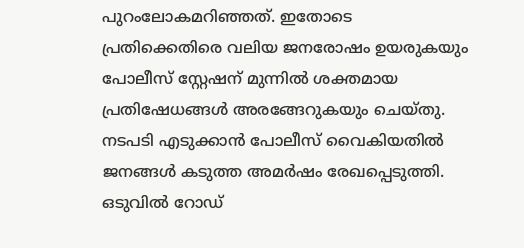പുറംലോകമറിഞ്ഞത്. ഇതോടെ പ്രതിക്കെതിരെ വലിയ ജനരോഷം ഉയരുകയും പോലീസ് സ്റ്റേഷന് മുന്നിൽ ശക്തമായ പ്രതിഷേധങ്ങൾ അരങ്ങേറുകയും ചെയ്തു. നടപടി എടുക്കാൻ പോലീസ് വൈകിയതിൽ ജനങ്ങൾ കടുത്ത അമർഷം രേഖപ്പെടുത്തി. ഒടുവിൽ റോഡ്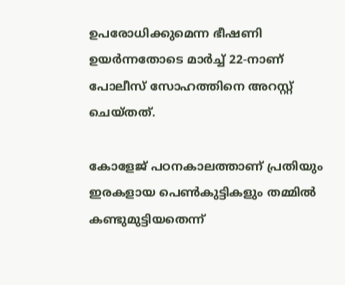ഉപരോധിക്കുമെന്ന ഭീഷണി ഉയർന്നതോടെ മാർച്ച് 22-നാണ് പോലീസ് സോഹത്തിനെ അറസ്റ്റ് ചെയ്തത്.

കോളേജ് പഠനകാലത്താണ് പ്രതിയും ഇരകളായ പെൺകുട്ടികളും തമ്മിൽ കണ്ടുമുട്ടിയതെന്ന്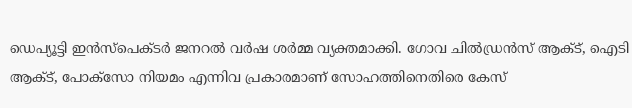ഡെപ്യൂട്ടി ഇൻസ്പെക്ടർ ജനറൽ വർഷ ശർമ്മ വ്യക്തമാക്കി. ഗോവ ചിൽഡ്രൻസ് ആക്ട്, ഐടി ആക്ട്, പോക്സോ നിയമം എന്നിവ പ്രകാരമാണ് സോഹത്തിനെതിരെ കേസ്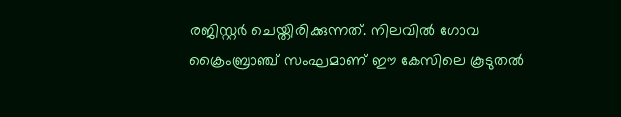രജിസ്റ്റർ ചെയ്തിരിക്കുന്നത്. നിലവിൽ ഗോവ ക്രൈംബ്രാഞ്ച് സംഘമാണ് ഈ കേസിലെ കൂടുതൽ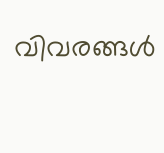വിവരങ്ങൾ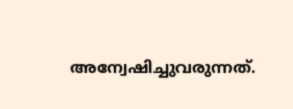അന്വേഷിച്ചുവരുന്നത്.